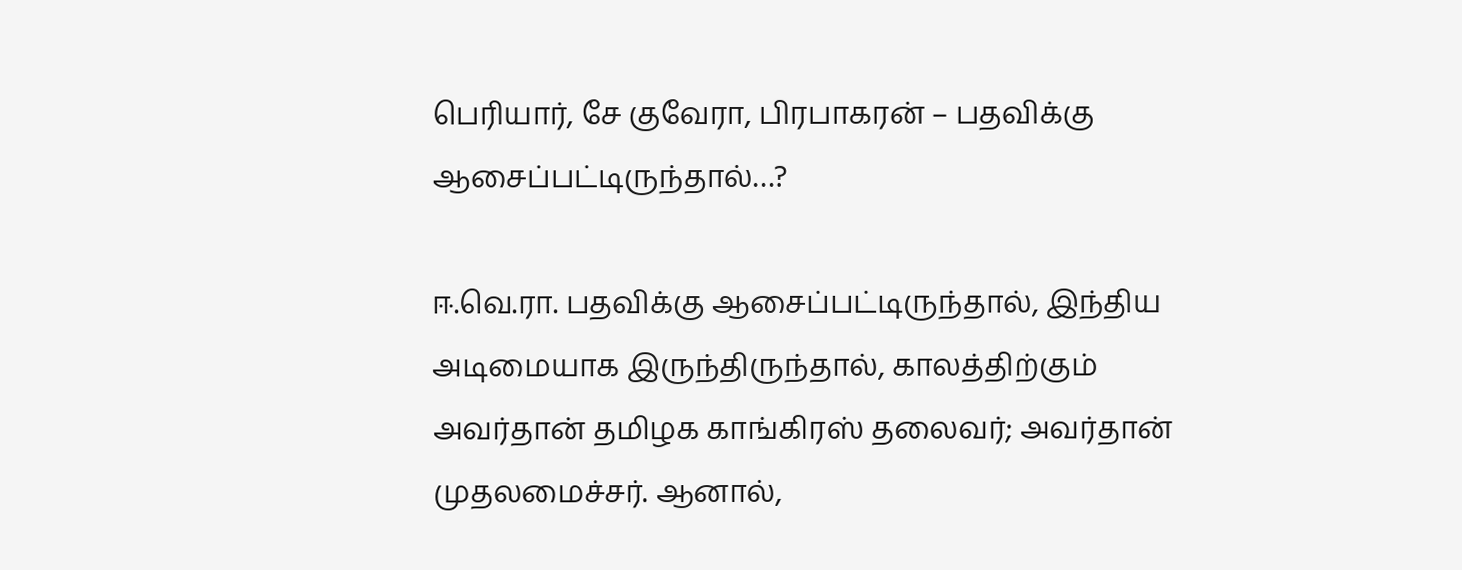பெரியார், சே குவேரா, பிரபாகரன் – பதவிக்கு ஆசைப்பட்டிருந்தால்…?

ஈ.வெ.ரா. பதவிக்கு ஆசைப்பட்டிருந்தால், இந்திய அடிமையாக இருந்திருந்தால், காலத்திற்கும் அவர்தான் தமிழக காங்கிரஸ் தலைவர்; அவர்தான் முதலமைச்சர். ஆனால்,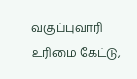வகுப்புவாரி உரிமை கேட்டு,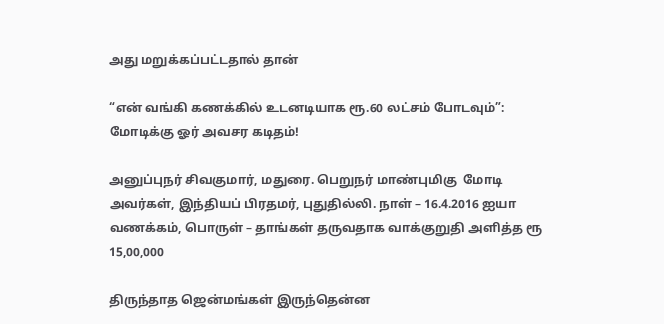அது மறுக்கப்பட்டதால் தான்

“என் வங்கி கணக்கில் உடனடியாக ரூ.60 லட்சம் போடவும்”: மோடிக்கு ஓர் அவசர கடிதம்!

அனுப்புநர் சிவகுமார், மதுரை. பெறுநர் மாண்புமிகு  மோடி அவர்கள், இந்தியப் பிரதமர், புதுதில்லி. நாள் – 16.4.2016 ஐயா வணக்கம், பொருள் – தாங்கள் தருவதாக வாக்குறுதி அளித்த ரூ 15,00,000

திருந்தாத ஜென்மங்கள் இருந்தென்ன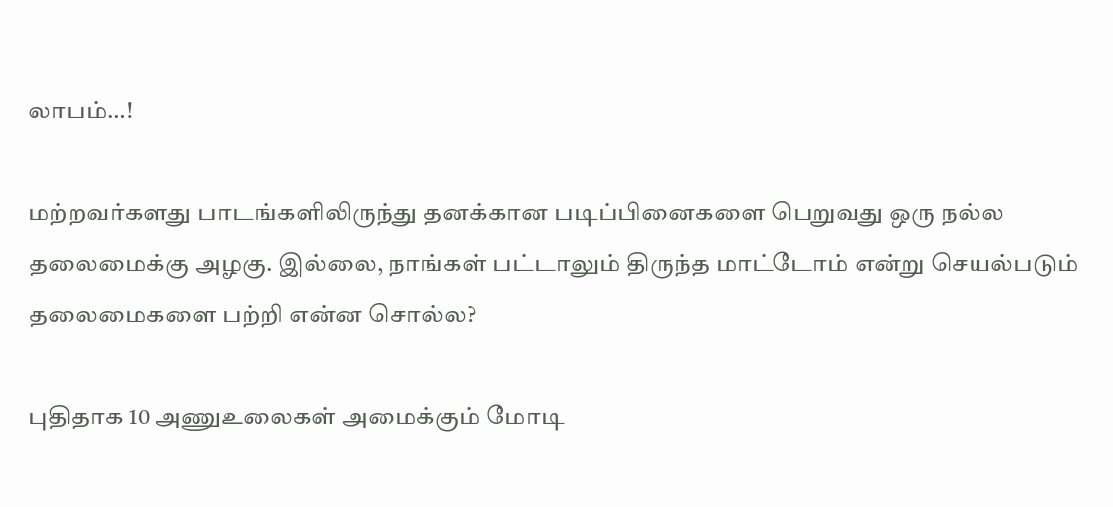லாபம்…!

மற்றவர்களது பாடங்களிலிருந்து தனக்கான படிப்பினைகளை பெறுவது ஒரு நல்ல தலைமைக்கு அழகு. இல்லை, நாங்கள் பட்டாலும் திருந்த மாட்டோம் என்று செயல்படும் தலைமைகளை பற்றி என்ன சொல்ல?

புதிதாக 10 அணுஉலைகள் அமைக்கும் மோடி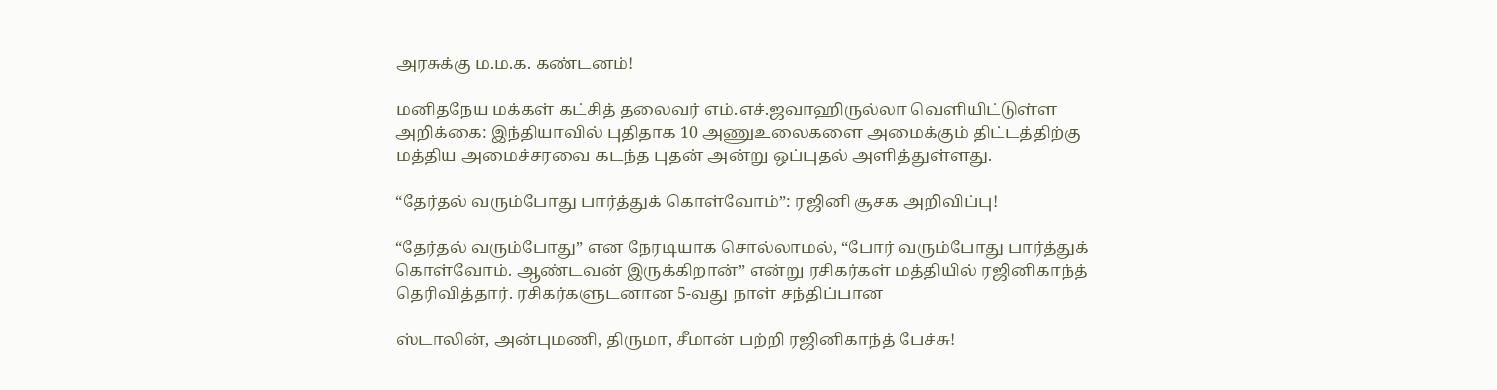அரசுக்கு ம.ம.க. கண்டனம்!

மனிதநேய மக்கள் கட்சித் தலைவர் எம்.எச்.ஜவாஹிருல்லா வெளியிட்டுள்ள அறிக்கை: இந்தியாவில் புதிதாக 10 அணுஉலைகளை அமைக்கும் திட்டத்திற்கு மத்திய அமைச்சரவை கடந்த புதன் அன்று ஒப்புதல் அளித்துள்ளது.

“தேர்தல் வரும்போது பார்த்துக் கொள்வோம்”: ரஜினி சூசக அறிவிப்பு!

“தேர்தல் வரும்போது” என நேரடியாக சொல்லாமல், “போர் வரும்போது பார்த்துக் கொள்வோம். ஆண்டவன் இருக்கிறான்” என்று ரசிகர்கள் மத்தியில் ரஜினிகாந்த் தெரிவித்தார். ரசிகர்களுடனான 5-வது நாள் சந்திப்பான

ஸ்டாலின், அன்புமணி, திருமா, சீமான் பற்றி ரஜினிகாந்த் பேச்சு!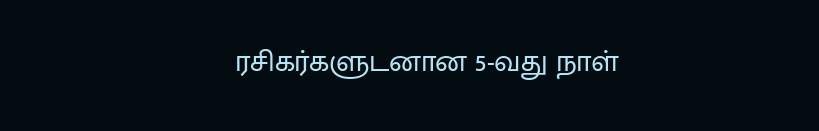ரசிகர்களுடனான 5-வது நாள்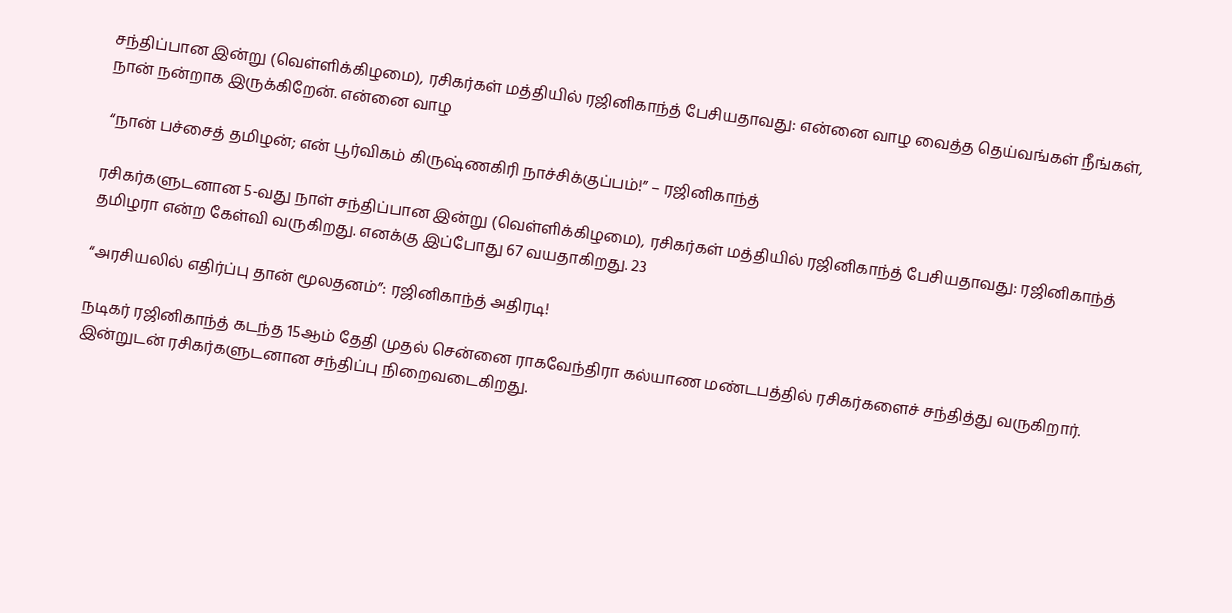சந்திப்பான இன்று (வெள்ளிக்கிழமை), ரசிகர்கள் மத்தியில் ரஜினிகாந்த் பேசியதாவது: என்னை வாழ வைத்த தெய்வங்கள் நீங்கள், நான் நன்றாக இருக்கிறேன். என்னை வாழ

 “நான் பச்சைத் தமிழன்; என் பூர்விகம் கிருஷ்ணகிரி நாச்சிக்குப்பம்!” – ரஜினிகாந்த்

ரசிகர்களுடனான 5-வது நாள் சந்திப்பான இன்று (வெள்ளிக்கிழமை), ரசிகர்கள் மத்தியில் ரஜினிகாந்த் பேசியதாவது: ரஜினிகாந்த் தமிழரா என்ற கேள்வி வருகிறது. எனக்கு இப்போது 67 வயதாகிறது. 23

“அரசியலில் எதிர்ப்பு தான் மூலதனம்”: ரஜினிகாந்த் அதிரடி!

நடிகர் ரஜினிகாந்த் கடந்த 15ஆம் தேதி முதல் சென்னை ராகவேந்திரா கல்யாண மண்டபத்தில் ரசிகர்களைச் சந்தித்து வருகிறார். இன்றுடன் ரசிகர்களுடனான சந்திப்பு நிறைவடைகிறது.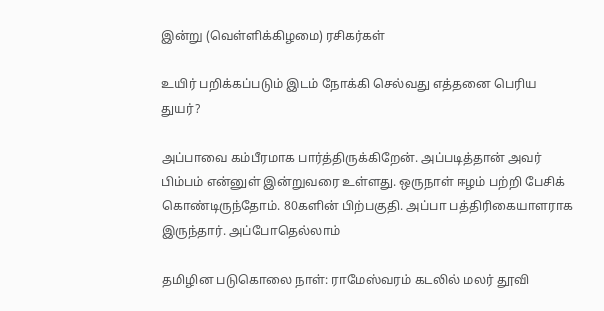இன்று (வெள்ளிக்கிழமை) ரசிகர்கள்

உயிர் பறிக்கப்படும் இடம் நோக்கி செல்வது எத்தனை பெரிய துயர்?

அப்பாவை கம்பீரமாக பார்த்திருக்கிறேன். அப்படித்தான் அவர் பிம்பம் என்னுள் இன்றுவரை உள்ளது. ஒருநாள் ஈழம் பற்றி பேசிக் கொண்டிருந்தோம். 80களின் பிற்பகுதி. அப்பா பத்திரிகையாளராக இருந்தார். அப்போதெல்லாம்

தமிழின படுகொலை நாள்: ராமேஸ்வரம் கடலில் மலர் தூவி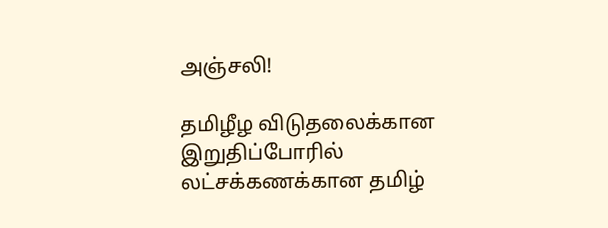அஞ்சலி!

தமிழீழ விடுதலைக்கான இறுதிப்போரில் லட்சக்கணக்கான தமிழ்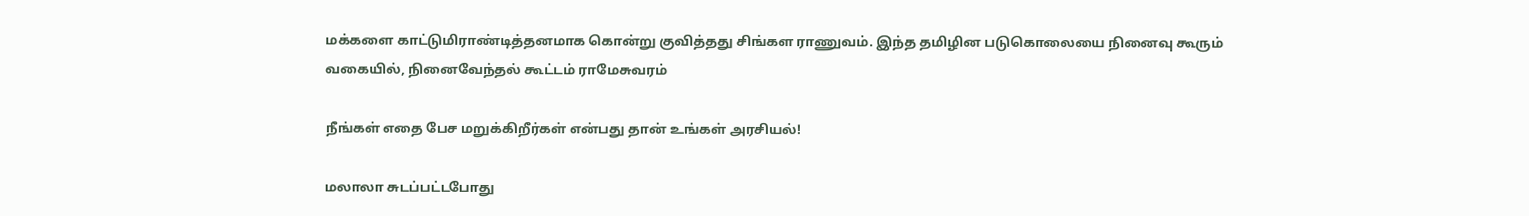மக்களை காட்டுமிராண்டித்தனமாக கொன்று குவித்தது சிங்கள ராணுவம். இந்த தமிழின படுகொலையை நினைவு கூரும் வகையில், நினைவேந்தல் கூட்டம் ராமேசுவரம்

நீங்கள் எதை பேச மறுக்கிறீர்கள் என்பது தான் உங்கள் அரசியல்!

மலாலா சுடப்பட்டபோது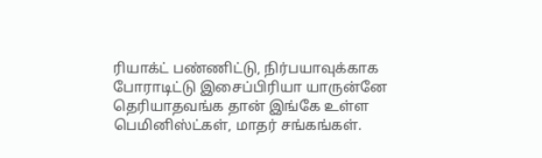ரியாக்ட் பண்ணிட்டு, நிர்பயாவுக்காக போராடிட்டு இசைப்பிரியா யாருன்னே தெரியாதவங்க தான் இங்கே உள்ள பெமினிஸ்ட்கள், மாதர் சங்கங்கள்.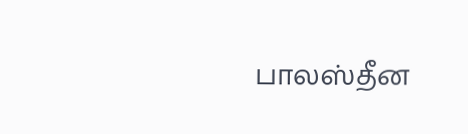பாலஸ்தீன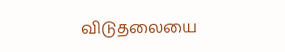விடுதலையை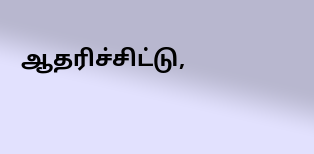ஆதரிச்சிட்டு,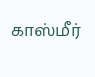காஸ்மீர்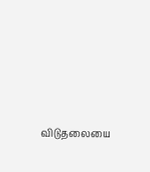விடுதலையை